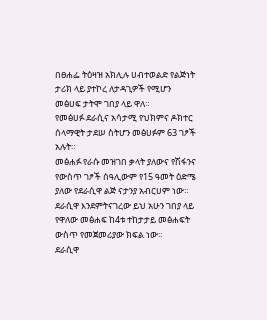በፀሐፌ ትዕዛዝ አክሊሉ ሀብተወልድ የልጅነት ታሪክ ላይ ያተኮረ ለታዳጊዎች የሚሆን መፅሀፍ ታትሞ ገበያ ላይ ዋለ።
የመፅሀፉ ደራሲና አሳታሚ የህክምና ዶክተር ሰላማዊት ታደሠ ስትሆን መፅሀፉም 63 ገፆች አሉት።
መፅሐፉ የራሱ መዝገበ ቃላት ያለውና የሽፋንና የውስጥ ገፆች ሰዓሊውም የ15 ዓመት ዕድሜ ያለው የደራሲዋ ልጅ ናታንያ አብርሀም ነው።
ደራሲዋ እንደምትናገረው ይህ አሁን ገበያ ላይ የዋለው መፅሐፍ ከ4ቱ ተከታታይ መፅሐፍት ውስጥ የመጀመሪያው ክፍል ነው።
ደራሲዋ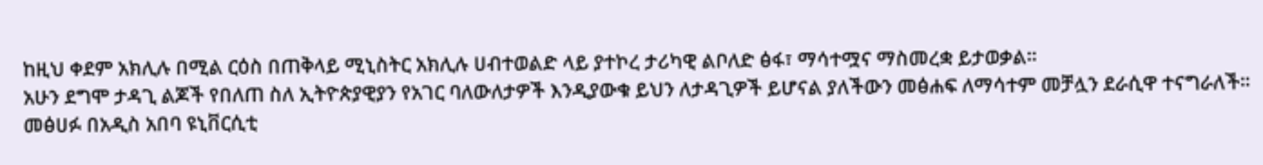ከዚህ ቀደም አክሊሉ በሚል ርዕስ በጠቅላይ ሚኒስትር አክሊሉ ሀብተወልድ ላይ ያተኮረ ታሪካዊ ልቦለድ ፅፋ፣ ማሳተሟና ማስመረቋ ይታወቃል።
አሁን ደግሞ ታዳጊ ልጆች የበለጠ ስለ ኢትዮጵያዊያን የአገር ባለውለታዎች እንዲያውቁ ይህን ለታዳጊዎች ይሆናል ያለችውን መፅሐፍ ለማሳተም መቻሏን ደራሲዋ ተናግራለች።
መፅሀፉ በአዲስ አበባ ዩኒቨርሲቲ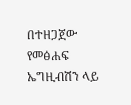በተዘጋጀው የመፅሐፍ ኤግዚብሽን ላይ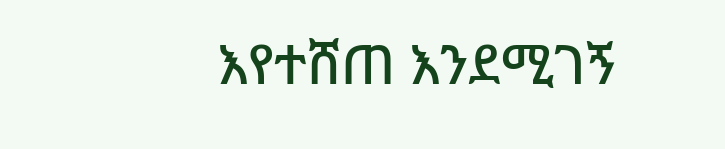እየተሸጠ እንደሚገኝ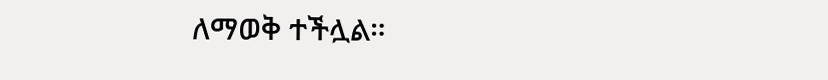ለማወቅ ተችሏል።